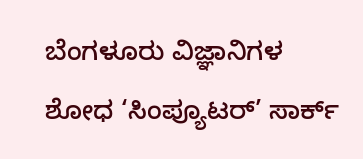ಬೆಂಗಳೂರು ವಿಜ್ಞಾನಿಗಳ ಶೋಧ ‘ಸಿಂಪ್ಯೂಟರ್’ ಸಾರ್ಕ್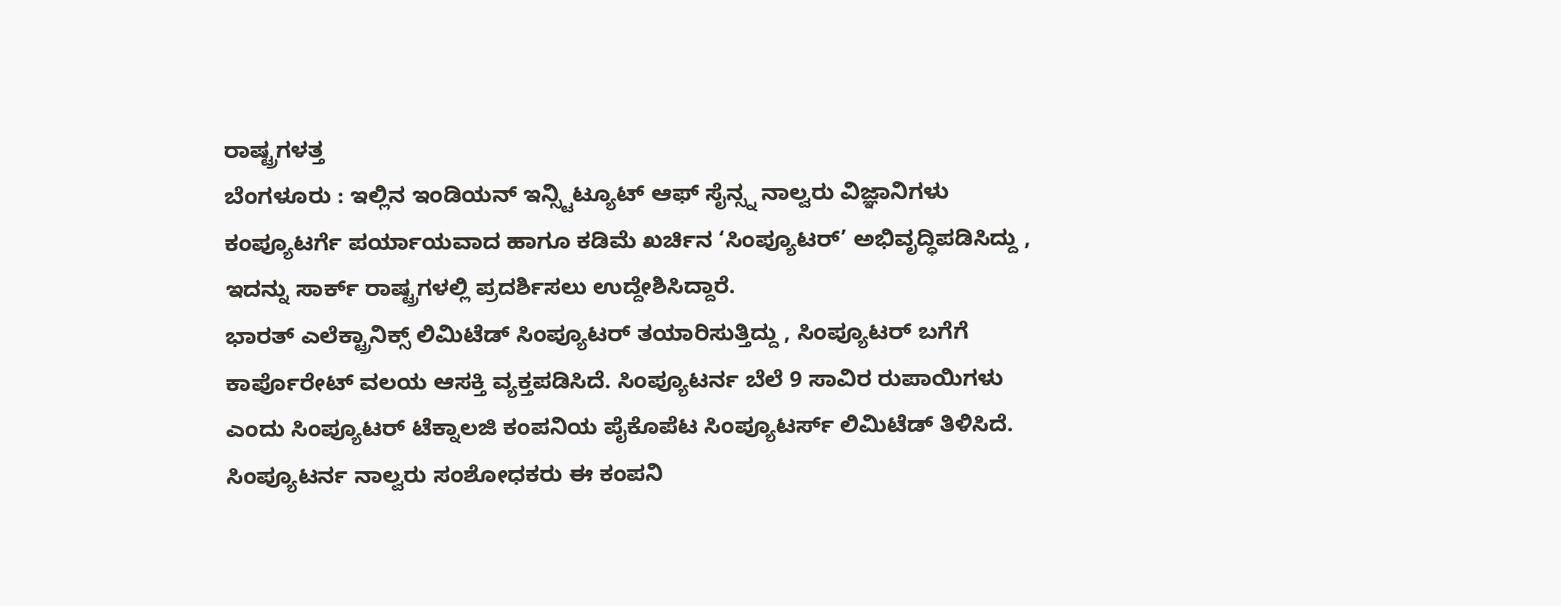ರಾಷ್ಟ್ರಗಳತ್ತ
ಬೆಂಗಳೂರು : ಇಲ್ಲಿನ ಇಂಡಿಯನ್ ಇನ್ಸ್ಟಿಟ್ಯೂಟ್ ಆಫ್ ಸೈನ್ಸ್ನ ನಾಲ್ವರು ವಿಜ್ಞಾನಿಗಳು ಕಂಪ್ಯೂಟರ್ಗೆ ಪರ್ಯಾಯವಾದ ಹಾಗೂ ಕಡಿಮೆ ಖರ್ಚಿನ ‘ಸಿಂಪ್ಯೂಟರ್’ ಅಭಿವೃದ್ಧಿಪಡಿಸಿದ್ದು , ಇದನ್ನು ಸಾರ್ಕ್ ರಾಷ್ಟ್ರಗಳಲ್ಲಿ ಪ್ರದರ್ಶಿಸಲು ಉದ್ದೇಶಿಸಿದ್ದಾರೆ.
ಭಾರತ್ ಎಲೆಕ್ಟ್ರಾನಿಕ್ಸ್ ಲಿಮಿಟೆಡ್ ಸಿಂಪ್ಯೂಟರ್ ತಯಾರಿಸುತ್ತಿದ್ದು , ಸಿಂಪ್ಯೂಟರ್ ಬಗೆಗೆ ಕಾರ್ಪೊರೇಟ್ ವಲಯ ಆಸಕ್ತಿ ವ್ಯಕ್ತಪಡಿಸಿದೆ. ಸಿಂಪ್ಯೂಟರ್ನ ಬೆಲೆ 9 ಸಾವಿರ ರುಪಾಯಿಗಳು ಎಂದು ಸಿಂಪ್ಯೂಟರ್ ಟೆಕ್ನಾಲಜಿ ಕಂಪನಿಯ ಪೈಕೊಪೆಟ ಸಿಂಪ್ಯೂಟರ್ಸ್ ಲಿಮಿಟೆಡ್ ತಿಳಿಸಿದೆ. ಸಿಂಪ್ಯೂಟರ್ನ ನಾಲ್ವರು ಸಂಶೋಧಕರು ಈ ಕಂಪನಿ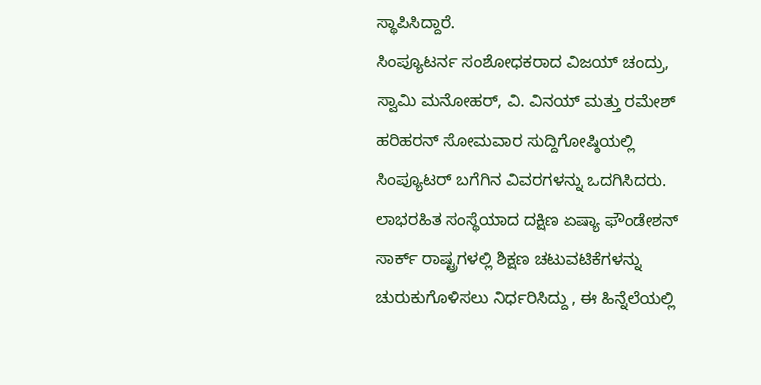ಸ್ಥಾಪಿಸಿದ್ದಾರೆ.
ಸಿಂಪ್ಯೂಟರ್ನ ಸಂಶೋಧಕರಾದ ವಿಜಯ್ ಚಂದ್ರು, ಸ್ವಾಮಿ ಮನೋಹರ್, ವಿ. ವಿನಯ್ ಮತ್ತು ರಮೇಶ್ ಹರಿಹರನ್ ಸೋಮವಾರ ಸುದ್ದಿಗೋಷ್ಠಿಯಲ್ಲಿ ಸಿಂಪ್ಯೂಟರ್ ಬಗೆಗಿನ ವಿವರಗಳನ್ನು ಒದಗಿಸಿದರು. ಲಾಭರಹಿತ ಸಂಸ್ಥೆಯಾದ ದಕ್ಷಿಣ ಏಷ್ಯಾ ಫೌಂಡೇಶನ್ ಸಾರ್ಕ್ ರಾಷ್ಟ್ರಗಳಲ್ಲಿ ಶಿಕ್ಷಣ ಚಟುವಟಿಕೆಗಳನ್ನು ಚುರುಕುಗೊಳಿಸಲು ನಿರ್ಧರಿಸಿದ್ದು , ಈ ಹಿನ್ನೆಲೆಯಲ್ಲಿ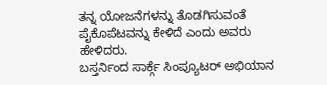ತನ್ನ ಯೋಜನೆಗಳನ್ನು ತೊಡಗಿಸುವಂತೆ ಪೈಕೊಪೆಟವನ್ನು ಕೇಳಿದೆ ಎಂದು ಅವರು ಹೇಳಿದರು.
ಬಸ್ತರ್ನಿಂದ ಸಾರ್ಕ್ಗೆ ಸಿಂಪ್ಯೂಟರ್ ಅಭಿಯಾನ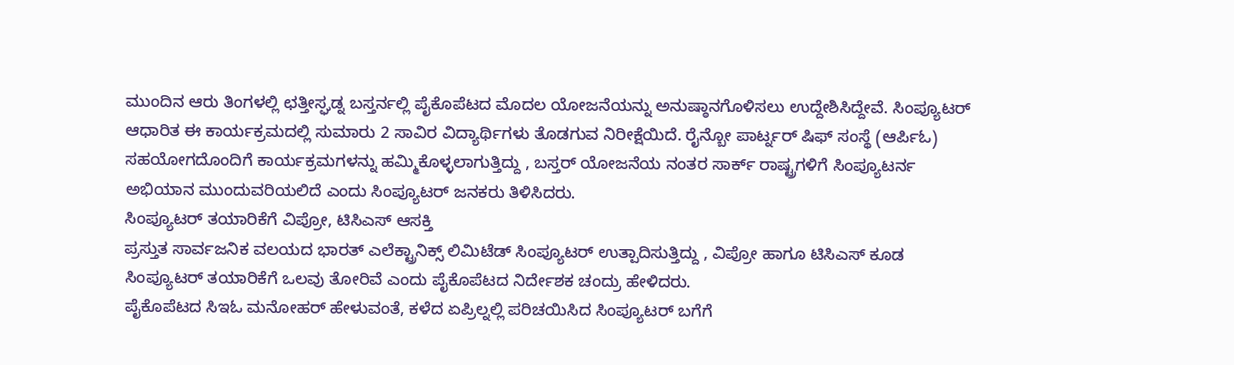ಮುಂದಿನ ಆರು ತಿಂಗಳಲ್ಲಿ ಛತ್ತೀಸ್ಘಡ್ನ ಬಸ್ತರ್ನಲ್ಲಿ ಪೈಕೊಪೆಟದ ಮೊದಲ ಯೋಜನೆಯನ್ನು ಅನುಷ್ಠಾನಗೊಳಿಸಲು ಉದ್ದೇಶಿಸಿದ್ದೇವೆ. ಸಿಂಪ್ಯೂಟರ್ ಆಧಾರಿತ ಈ ಕಾರ್ಯಕ್ರಮದಲ್ಲಿ ಸುಮಾರು 2 ಸಾವಿರ ವಿದ್ಯಾರ್ಥಿಗಳು ತೊಡಗುವ ನಿರೀಕ್ಷೆಯಿದೆ. ರೈನ್ಬೋ ಪಾರ್ಟ್ನರ್ ಷಿಫ್ ಸಂಸ್ಥೆ (ಆರ್ಪಿಓ) ಸಹಯೋಗದೊಂದಿಗೆ ಕಾರ್ಯಕ್ರಮಗಳನ್ನು ಹಮ್ಮಿಕೊಳ್ಳಲಾಗುತ್ತಿದ್ದು , ಬಸ್ತರ್ ಯೋಜನೆಯ ನಂತರ ಸಾರ್ಕ್ ರಾಷ್ಟ್ರಗಳಿಗೆ ಸಿಂಪ್ಯೂಟರ್ನ ಅಭಿಯಾನ ಮುಂದುವರಿಯಲಿದೆ ಎಂದು ಸಿಂಪ್ಯೂಟರ್ ಜನಕರು ತಿಳಿಸಿದರು.
ಸಿಂಪ್ಯೂಟರ್ ತಯಾರಿಕೆಗೆ ವಿಪ್ರೋ, ಟಿಸಿಎಸ್ ಆಸಕ್ತಿ
ಪ್ರಸ್ತುತ ಸಾರ್ವಜನಿಕ ವಲಯದ ಭಾರತ್ ಎಲೆಕ್ಟ್ರಾನಿಕ್ಸ್ ಲಿಮಿಟೆಡ್ ಸಿಂಪ್ಯೂಟರ್ ಉತ್ಪಾದಿಸುತ್ತಿದ್ದು , ವಿಪ್ರೋ ಹಾಗೂ ಟಿಸಿಎಸ್ ಕೂಡ ಸಿಂಪ್ಯೂಟರ್ ತಯಾರಿಕೆಗೆ ಒಲವು ತೋರಿವೆ ಎಂದು ಪೈಕೊಪೆಟದ ನಿರ್ದೇಶಕ ಚಂದ್ರು ಹೇಳಿದರು.
ಪೈಕೊಪೆಟದ ಸಿಇಓ ಮನೋಹರ್ ಹೇಳುವಂತೆ, ಕಳೆದ ಏಪ್ರಿಲ್ನಲ್ಲಿ ಪರಿಚಯಿಸಿದ ಸಿಂಪ್ಯೂಟರ್ ಬಗೆಗೆ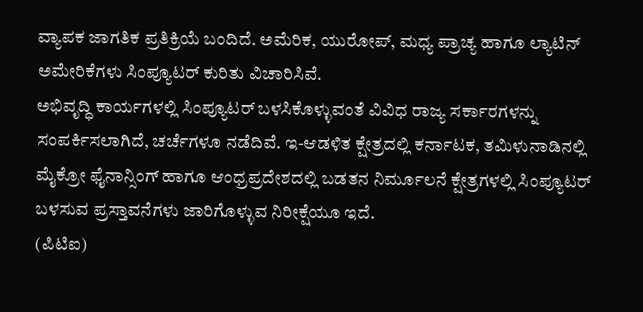ವ್ಯಾಪಕ ಜಾಗತಿಕ ಪ್ರತಿಕ್ರಿಯೆ ಬಂದಿದೆ. ಅಮೆರಿಕ, ಯುರೋಪ್, ಮಧ್ಯ ಪ್ರಾಚ್ಯ ಹಾಗೂ ಲ್ಯಾಟಿನ್ ಅಮೇರಿಕೆಗಳು ಸಿಂಪ್ಯೂಟರ್ ಕುರಿತು ವಿಚಾರಿಸಿವೆ.
ಅಭಿವೃದ್ಧಿ ಕಾರ್ಯಗಳಲ್ಲಿ ಸಿಂಪ್ಯೂಟರ್ ಬಳಸಿಕೊಳ್ಳುವಂತೆ ವಿವಿಧ ರಾಜ್ಯ ಸರ್ಕಾರಗಳನ್ನು ಸಂಪರ್ಕಿಸಲಾಗಿದೆ, ಚರ್ಚೆಗಳೂ ನಡೆದಿವೆ. ಇ-ಆಡಳಿತ ಕ್ಷೇತ್ರದಲ್ಲಿ ಕರ್ನಾಟಕ, ತಮಿಳುನಾಡಿನಲ್ಲಿ ಮೈಕ್ರೋ ಫೈನಾನ್ಸಿಂಗ್ ಹಾಗೂ ಆಂಧ್ರಪ್ರದೇಶದಲ್ಲಿ ಬಡತನ ನಿರ್ಮೂಲನೆ ಕ್ಷೇತ್ರಗಳಲ್ಲಿ ಸಿಂಪ್ಯೂಟರ್ ಬಳಸುವ ಪ್ರಸ್ತಾವನೆಗಳು ಜಾರಿಗೊಳ್ಳುವ ನಿರೀಕ್ಷೆಯೂ ಇದೆ.
(ಪಿಟಿಐ)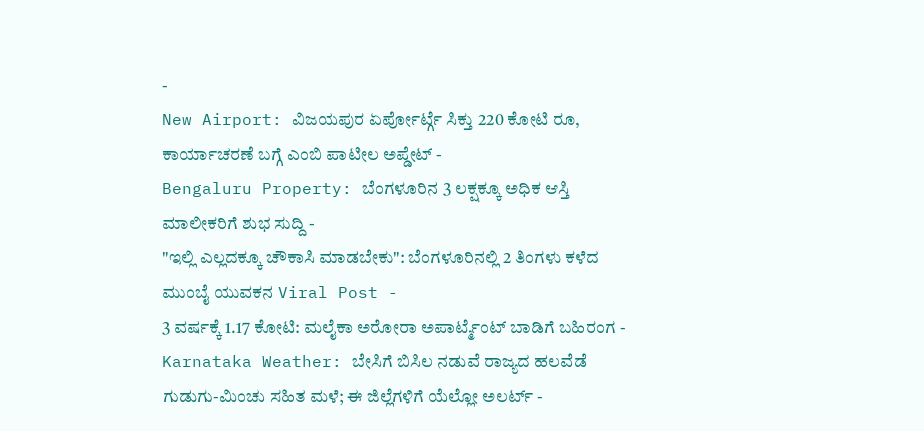-
New Airport: ವಿಜಯಪುರ ಏರ್ಪೋರ್ಟ್ಗೆ ಸಿಕ್ತು 220 ಕೋಟಿ ರೂ, ಕಾರ್ಯಾಚರಣೆ ಬಗ್ಗೆ ಎಂಬಿ ಪಾಟೀಲ ಅಪ್ಡೇಟ್ -
Bengaluru Property: ಬೆಂಗಳೂರಿನ 3 ಲಕ್ಷಕ್ಕೂ ಅಧಿಕ ಆಸ್ತಿ ಮಾಲೀಕರಿಗೆ ಶುಭ ಸುದ್ದಿ -
"ಇಲ್ಲಿ ಎಲ್ಲದಕ್ಕೂ ಚೌಕಾಸಿ ಮಾಡಬೇಕು": ಬೆಂಗಳೂರಿನಲ್ಲಿ 2 ತಿಂಗಳು ಕಳೆದ ಮುಂಬೈ ಯುವಕನ Viral Post -
3 ವರ್ಷಕ್ಕೆ 1.17 ಕೋಟಿ: ಮಲೈಕಾ ಅರೋರಾ ಅಪಾರ್ಟ್ಮೆಂಟ್ ಬಾಡಿಗೆ ಬಹಿರಂಗ -
Karnataka Weather: ಬೇಸಿಗೆ ಬಿಸಿಲ ನಡುವೆ ರಾಜ್ಯದ ಹಲವೆಡೆ ಗುಡುಗು-ಮಿಂಚು ಸಹಿತ ಮಳೆ; ಈ ಜಿಲ್ಲೆಗಳಿಗೆ ಯೆಲ್ಲೋ ಅಲರ್ಟ್ -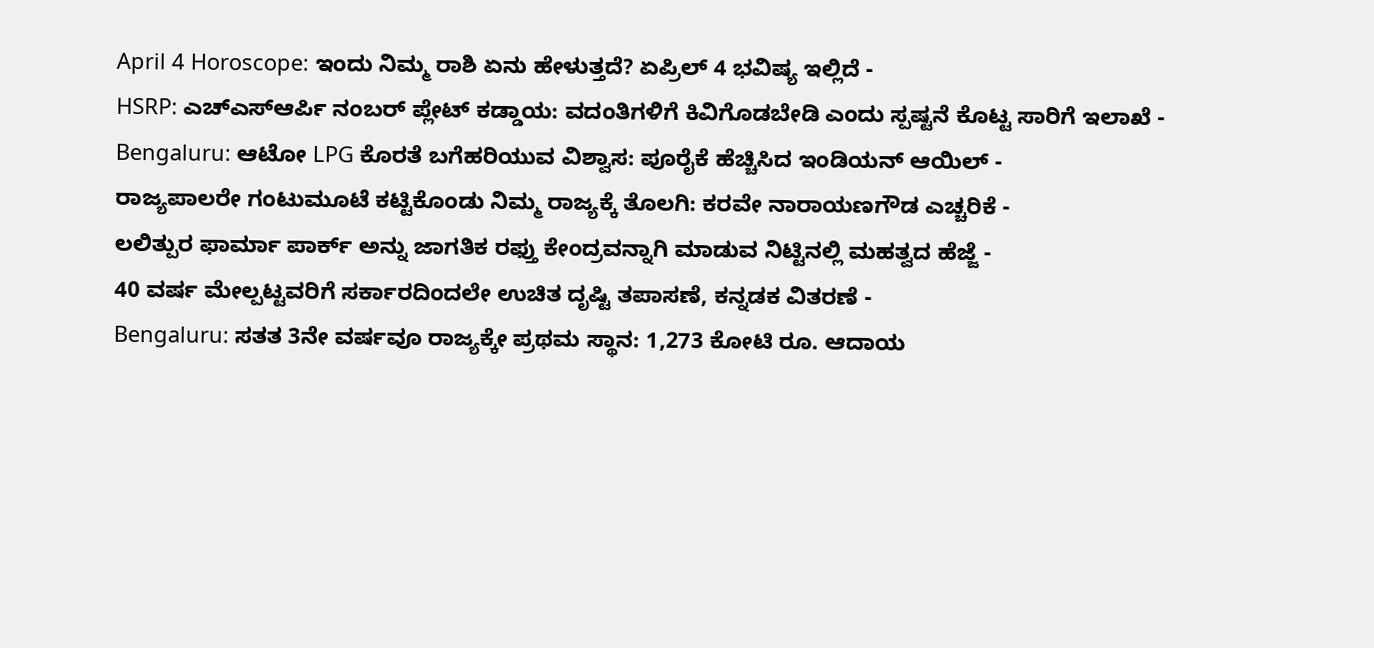April 4 Horoscope: ಇಂದು ನಿಮ್ಮ ರಾಶಿ ಏನು ಹೇಳುತ್ತದೆ? ಏಪ್ರಿಲ್ 4 ಭವಿಷ್ಯ ಇಲ್ಲಿದೆ -
HSRP: ಎಚ್ಎಸ್ಆರ್ಪಿ ನಂಬರ್ ಪ್ಲೇಟ್ ಕಡ್ಡಾಯ: ವದಂತಿಗಳಿಗೆ ಕಿವಿಗೊಡಬೇಡಿ ಎಂದು ಸ್ಪಷ್ಟನೆ ಕೊಟ್ಟ ಸಾರಿಗೆ ಇಲಾಖೆ -
Bengaluru: ಆಟೋ LPG ಕೊರತೆ ಬಗೆಹರಿಯುವ ವಿಶ್ವಾಸ: ಪೂರೈಕೆ ಹೆಚ್ಚಿಸಿದ ಇಂಡಿಯನ್ ಆಯಿಲ್ -
ರಾಜ್ಯಪಾಲರೇ ಗಂಟುಮೂಟೆ ಕಟ್ಟಿಕೊಂಡು ನಿಮ್ಮ ರಾಜ್ಯಕ್ಕೆ ತೊಲಗಿ: ಕರವೇ ನಾರಾಯಣಗೌಡ ಎಚ್ಚರಿಕೆ -
ಲಲಿತ್ಪುರ ಫಾರ್ಮಾ ಪಾರ್ಕ್ ಅನ್ನು ಜಾಗತಿಕ ರಫ್ತು ಕೇಂದ್ರವನ್ನಾಗಿ ಮಾಡುವ ನಿಟ್ಟಿನಲ್ಲಿ ಮಹತ್ವದ ಹೆಜ್ಜೆ -
40 ವರ್ಷ ಮೇಲ್ಪಟ್ಟವರಿಗೆ ಸರ್ಕಾರದಿಂದಲೇ ಉಚಿತ ದೃಷ್ಟಿ ತಪಾಸಣೆ, ಕನ್ನಡಕ ವಿತರಣೆ -
Bengaluru: ಸತತ 3ನೇ ವರ್ಷವೂ ರಾಜ್ಯಕ್ಕೇ ಪ್ರಥಮ ಸ್ಥಾನ: 1,273 ಕೋಟಿ ರೂ. ಆದಾಯ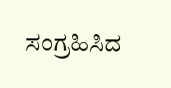ಸಂಗ್ರಹಿಸಿದ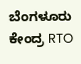ಬೆಂಗಳೂರು ಕೇಂದ್ರ RTO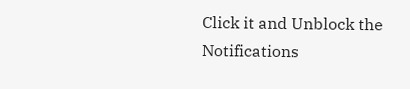Click it and Unblock the Notifications